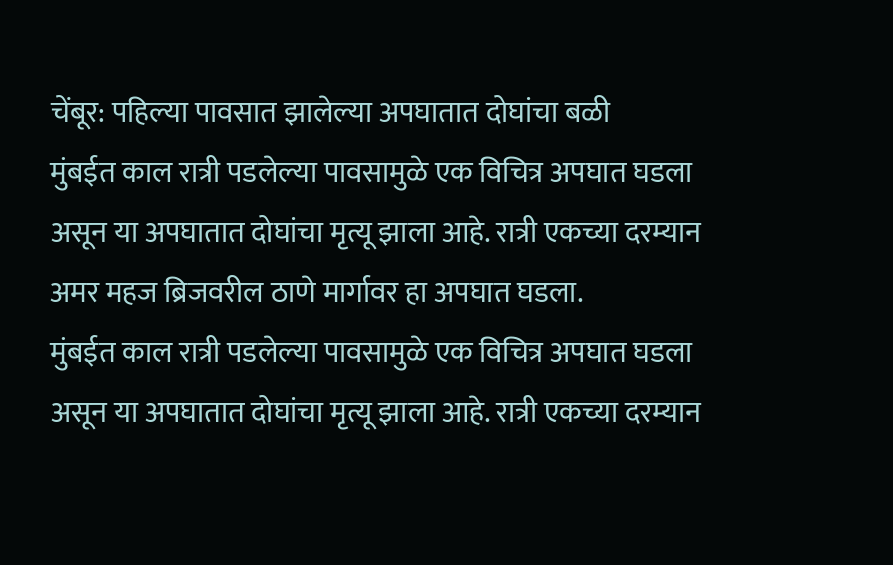चेंबूर: पहिल्या पावसात झालेल्या अपघातात दोघांचा बळी
मुंबईत काल रात्री पडलेल्या पावसामुळे एक विचित्र अपघात घडला असून या अपघातात दोघांचा मृत्यू झाला आहे. रात्री एकच्या दरम्यान अमर महज ब्रिजवरील ठाणे मार्गावर हा अपघात घडला.
मुंबईत काल रात्री पडलेल्या पावसामुळे एक विचित्र अपघात घडला असून या अपघातात दोघांचा मृत्यू झाला आहे. रात्री एकच्या दरम्यान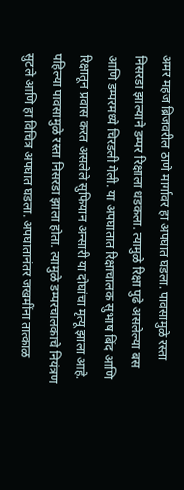अमर महज ब्रिजवरील ठाणे मार्गावर हा अपघात घडला. पावसामुळे रस्ता निसरडा झाल्याने डम्पर रिक्षाला धडकला. त्यामुळे रिक्षा पुढे असलेल्या बस आणि डम्परमध्ये चिरडली गेली. या अपघातात रिक्षाचालक सुभाष बिंद आणि रिक्षातून प्रवास करत असलेले सुफियान अन्सारी या दोघांचा मृत्यू झाला आहे.
पहिल्या पावसामुळे रस्ता निसरडा झाला होता. त्यामुळे डम्परचालकाचे नियंत्रण सुटले आणि हा विचित्र अपघात घडला. अपघातानंतर जखमींना तात्काळ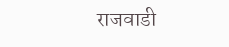राजवाडी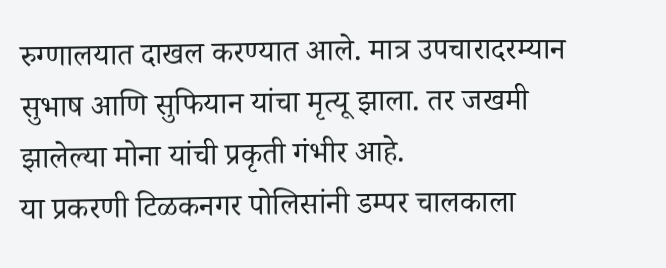रुग्णालयात दाखल करण्यात आले. मात्र उपचारादरम्यान सुभाष आणि सुफियान यांचा मृत्यू झाला. तर जखमी झालेल्या मोना यांची प्रकृती गंभीर आहे.
या प्रकरणी टिळकनगर पोलिसांनी डम्पर चालकाला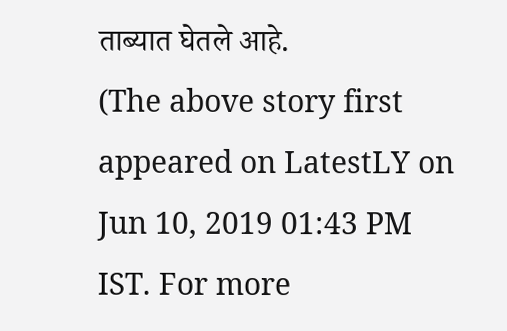ताब्यात घेतले आहे.
(The above story first appeared on LatestLY on Jun 10, 2019 01:43 PM IST. For more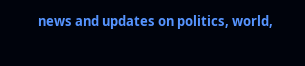news and updates on politics, world,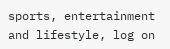sports, entertainment and lifestyle, log on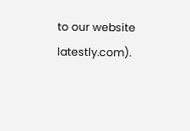to our website latestly.com).